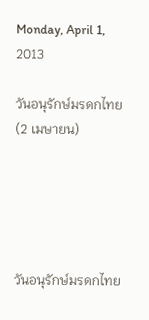Monday, April 1, 2013

วันอนุรักษ์มรดกไทย (2 เมษายน)





วันอนุรักษ์มรดกไทย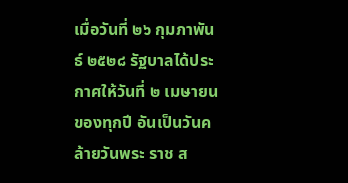เมื่อวันที่ ๒๖ กุมภาพันธ์ ๒๕๒๘ รัฐบาลได้ประกาศให้วันที่ ๒ เมษายน ของทุกปี อันเป็นวันคล้ายวันพระ ราช ส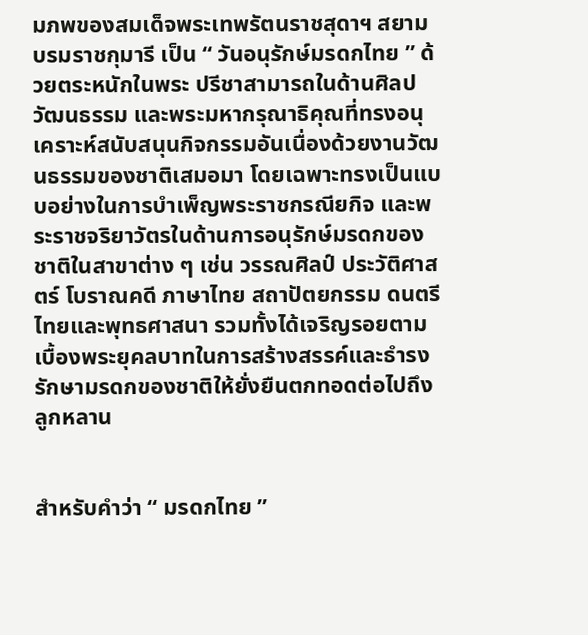มภพของสมเด็จพระเทพรัตนราชสุดาฯ สยามบรมราชกุมารี เป็น “ วันอนุรักษ์มรดกไทย ” ด้วยตระหนักในพระ ปรีชาสามารถในด้านศิลปวัฒนธรรม และพระมหากรุณาธิคุณที่ทรงอนุเคราะห์สนับสนุนกิจกรรมอันเนื่องด้วยงานวัฒนธรรมของชาติเสมอมา โดยเฉพาะทรงเป็นแบบอย่างในการบำเพ็ญพระราชกรณียกิจ และพระราชจริยาวัตรในด้านการอนุรักษ์มรดกของชาติในสาขาต่าง ๆ เช่น วรรณศิลป์ ประวัติศาสตร์ โบราณคดี ภาษาไทย สถาปัตยกรรม ดนตรีไทยและพุทธศาสนา รวมทั้งได้เจริญรอยตามเบื้องพระยุคลบาทในการสร้างสรรค์และธำรงรักษามรดกของชาติให้ยั่งยืนตกทอดต่อไปถึงลูกหลาน


สำหรับคำว่า “ มรดกไทย ”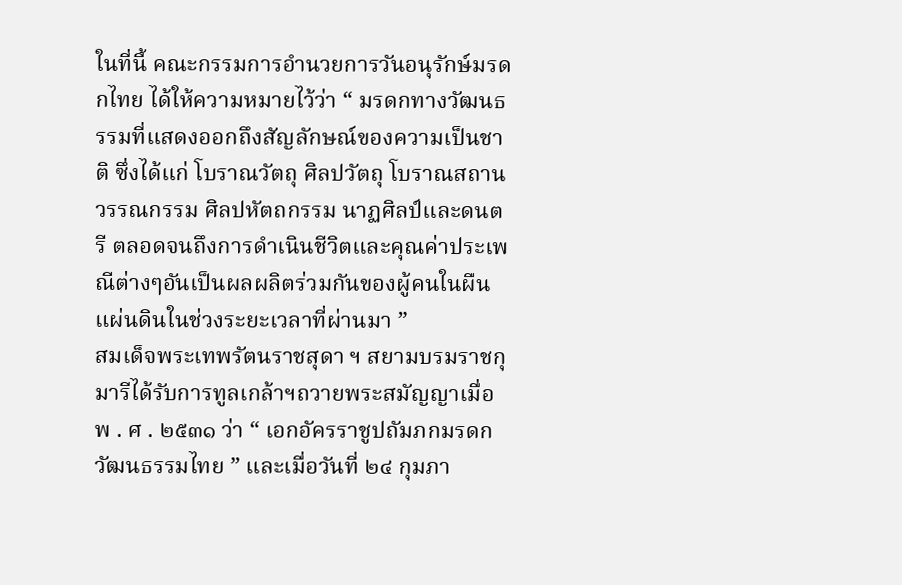ในที่นี้ คณะกรรมการอำนวยการวันอนุรักษ์มรดกไทย ได้ให้ความหมายไว้ว่า “ มรดกทางวัฒนธรรมที่แสดงออกถึงสัญลักษณ์ของความเป็นชาติ ซึ่งได้แก่ โบราณวัตถุ ศิลปวัตถุ โบราณสถาน วรรณกรรม ศิลปหัตถกรรม นาฏศิลป์และดนตรี ตลอดจนถึงการดำเนินชีวิตและคุณค่าประเพณีต่างๆอันเป็นผลผลิตร่วมกันของผู้คนในผืนแผ่นดินในช่วงระยะเวลาที่ผ่านมา ”
สมเด็จพระเทพรัตนราชสุดา ฯ สยามบรมราชกุมารีได้รับการทูลเกล้าฯถวายพระสมัญญาเมื่อ พ . ศ . ๒๕๓๑ ว่า “ เอกอัครราชูปถัมภกมรดกวัฒนธรรมไทย ” และเมื่อวันที่ ๒๔ กุมภา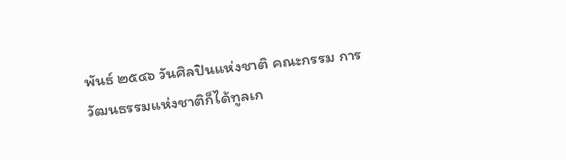พันธ์ ๒๕๔๖ วันศิลปินแห่งชาติ คณะกรรม การ วัฒนธรรมแห่งชาติก็ได้ทูลเก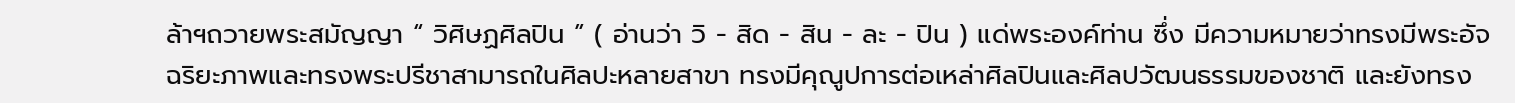ล้าฯถวายพระสมัญญา “ วิศิษฏศิลปิน ” ( อ่านว่า วิ - สิด - สิน - ละ - ปิน ) แด่พระองค์ท่าน ซึ่ง มีความหมายว่าทรงมีพระอัจฉริยะภาพและทรงพระปรีชาสามารถในศิลปะหลายสาขา ทรงมีคุณูปการต่อเหล่าศิลปินและศิลปวัฒนธรรมของชาติ และยังทรง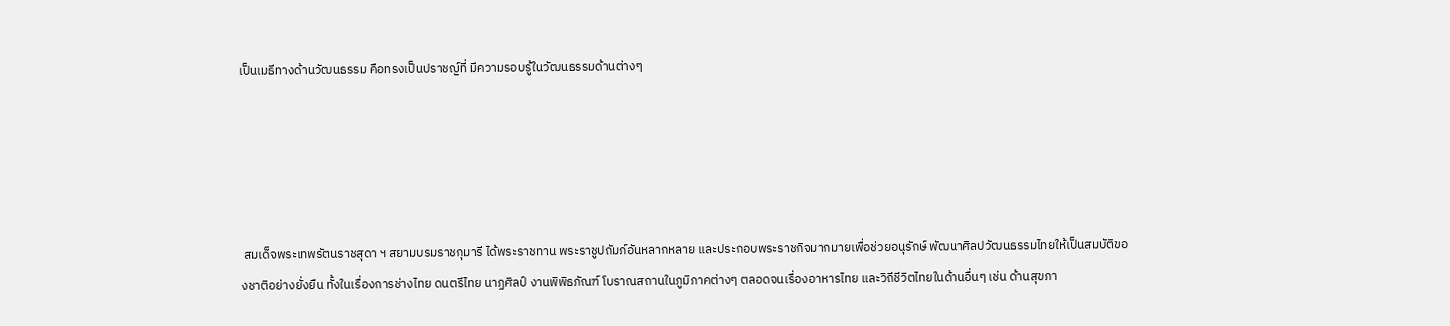เป็นเมธีทางด้านวัฒนธรรม คือทรงเป็นปราชญ์ที่ มีความรอบรู้ในวัฒนธรรมด้านต่างๆ





 สมเด็จพระเทพรัตนราชสุดา ฯ สยามบรมราชกุมารี ได้พระราชทาน พระราชูปถัมภ์อันหลากหลาย และประกอบพระราชกิจมากมายเพื่อช่วยอนุรักษ์ พัฒนาศิลปวัฒนธรรมไทยให้เป็นสมบัติของชาติอย่างยั่งยืน ทั้งในเรื่องการช่างไทย ดนตรีไทย นาฏศิลป์ งานพิพิธภัณฑ์ โบราณสถานในภูมิภาคต่างๆ ตลอดจนเรื่องอาหารไทย และวิถีชีวิตไทยในด้านอื่นๆ เช่น ด้านสุขภา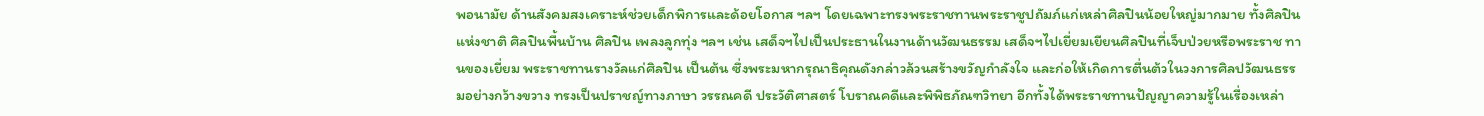พอนามัย ด้านสังคมสงเคราะห์ช่วยเด็กพิการและด้อยโอกาส ฯลฯ โดยเฉพาะทรงพระราชทานพระราชูปถัมภ์แก่เหล่าศิลปินน้อยใหญ่มากมาย ทั้งศิลปินแห่งชาติ ศิลปินพื้นบ้าน ศิลปิน เพลงลูกทุ่ง ฯลฯ เช่น เสด็จฯไปเป็นประธานในงานด้านวัฒนธรรม เสด็จฯไปเยี่ยมเยียนศิลปินที่เจ็บป่วยหรือพระราช ทานของเยี่ยม พระราชทานรางวัลแก่ศิลปิน เป็นต้น ซึ่งพระมหากรุณาธิคุณดังกล่าวล้วนสร้างขวัญกำลังใจ และก่อให้เกิดการตื่นต้วในวงการศิลปวัฒนธรรมอย่างกว้างขวาง ทรงเป็นปราชญ์ทางภาษา วรรณคดี ประวัติศาสตร์ โบราณคดีและพิพิธภัณฑวิทยา อีกทั้งได้พระราชทานปัญญาความรู้ในเรื่องเหล่า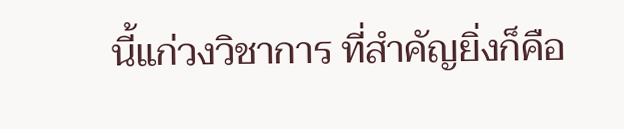นี้แก่วงวิชาการ ที่สำคัญยิ่งก็คือ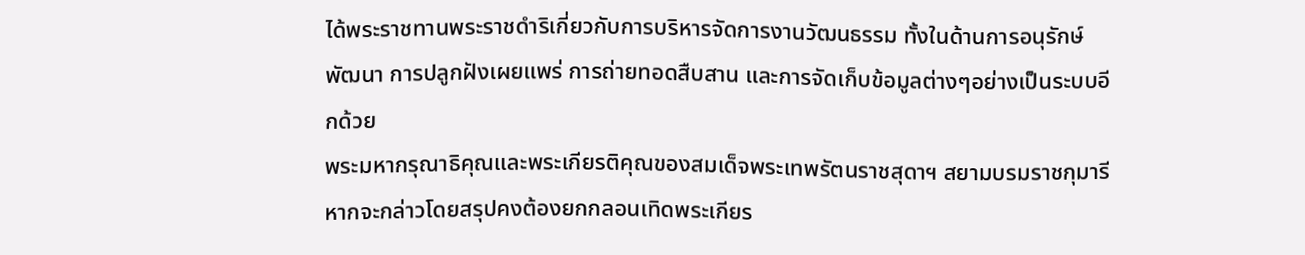ได้พระราชทานพระราชดำริเกี่ยวกับการบริหารจัดการงานวัฒนธรรม ทั้งในด้านการอนุรักษ์ พัฒนา การปลูกฝังเผยแพร่ การถ่ายทอดสืบสาน และการจัดเก็บข้อมูลต่างๆอย่างเป็นระบบอีกด้วย
พระมหากรุณาธิคุณและพระเกียรติคุณของสมเด็จพระเทพรัตนราชสุดาฯ สยามบรมราชกุมารี หากจะกล่าวโดยสรุปคงต้องยกกลอนเทิดพระเกียร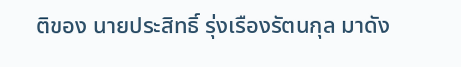ติของ นายประสิทธิ์ รุ่งเรืองรัตนกุล มาดัง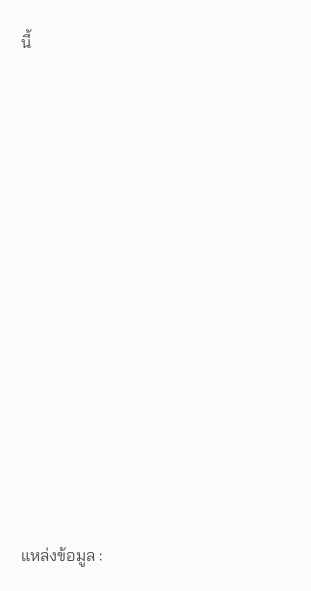นี้
















แหล่งข้อมูล :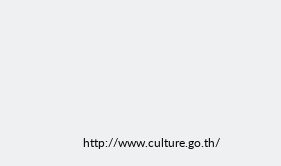http://www.culture.go.th/